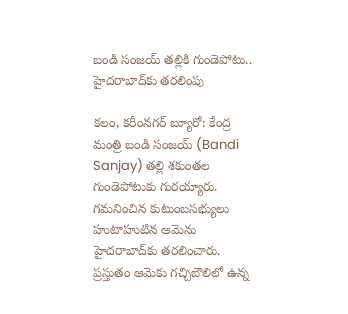బండి సంజ‌య్ త‌ల్లికి గుండెపోటు.. హైద‌రాబాద్‌కు త‌ర‌లింపు

కలం, కరీంనగర్ బ్యూరో: కేంద్ర మంత్రి బండి సంజ‌య్ (Bandi Sanjay) త‌ల్లి శకుంతల గుండెపోటుకు గుర‌య్యారు. గ‌మ‌నించిన కుటుంబ‌స‌భ్యులు హుటాహుటిన ఆమెను హైద‌రాబాద్‌కు త‌ర‌లించారు. ప్ర‌స్తుతం ఆమెకు గ‌చ్చిబౌలిలో ఉన్న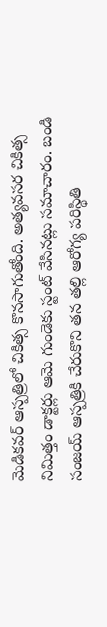మెడిక‌వ‌ర్ ఆస్ప‌త్రిలో చికిత్స కొన‌సాగుతోంది. అత్య‌వ‌స‌ర చికిత్స నిమిత్తం డాక్ట‌ర్లు ఆమె గుండెకు స్టంట్ వేసిన‌ట్లు స‌మాచారం. బండి సంజ‌య్ ఆస్ప‌త్రికి చేరుకొని త‌న త‌ల్లి ఆరోగ్య ప‌రిస్థితి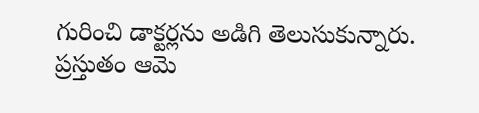గురించి డాక్ట‌ర్ల‌ను అడిగి తెలుసుకున్నారు. ప్ర‌స్తుతం ఆమె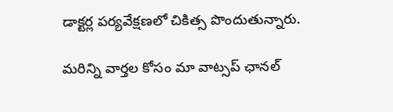డాక్ట‌ర్ల ప‌ర్య‌వేక్ష‌ణ‌లో చికిత్స పొందుతున్నారు.

మ‌రిన్ని వార్త‌ల కోసం మా వాట్స‌ప్ ఛాన‌ల్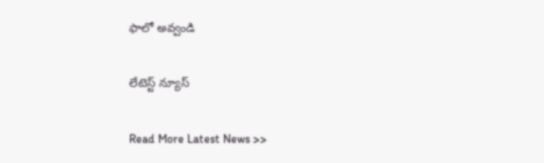ఫాలో అవ్వండి

లేటెస్ట్ న్యూస్‌

Read More Latest News >>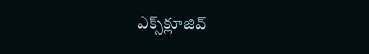ఎక్స్‌క్లూజివ్‌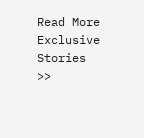Read More Exclusive Stories >>